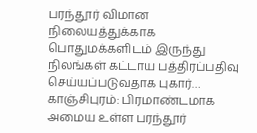பரந்தூர் விமான நிலையத்துக்காக பொதுமக்களிடம் இருந்து நிலங்கள் கட்டாய பத்திரப்பதிவு செய்யப்படுவதாக புகார்…
காஞ்சிபுரம்: பிரமாண்டமாக அமைய உள்ள பரந்தூர்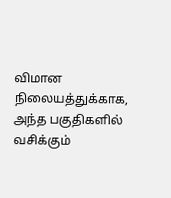விமான நிலையத்துக்காக, அந்த பகுதிகளில் வசிக்கும்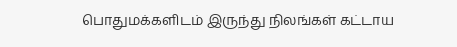பொதுமக்களிடம் இருந்து நிலங்கள் கட்டாய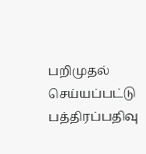பறிமுதல் செய்யப்பட்டு பத்திரப்பதிவு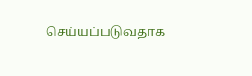செய்யப்படுவதாக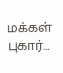மக்கள் புகார்…